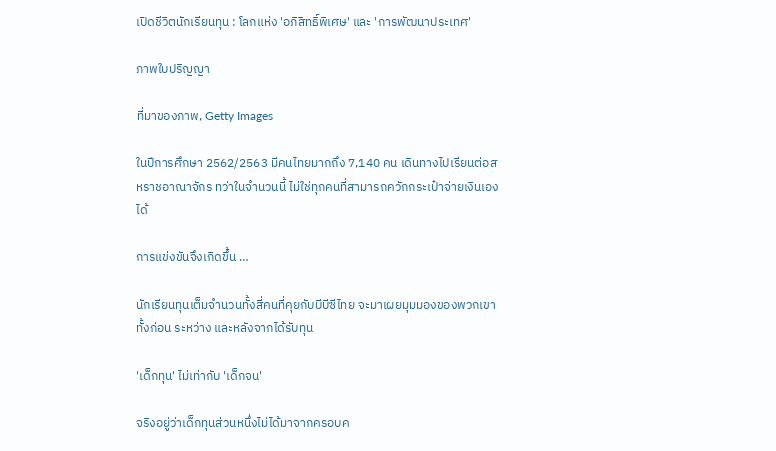เปิดชีวิตนักเรียนทุน : โลกแห่ง 'อภิสิทธิ์พิเศษ' และ 'การพัฒนาประเทศ'

ภาพใบปริญญา

ที่มาของภาพ, Getty Images

ในปีการศึกษา 2562/2563 มีคนไทยมากถึง 7,140 คน เดินทางไปเรียนต่อสหราชอาณาจักร ทว่าในจำนวนนี้ ไม่ใช่ทุกคนที่สามารถควักกระเป๋าจ่ายเงินเองได้

การแข่งขันจึงเกิดขึ้น …

นักเรียนทุนเต็มจำนวนทั้งสี่คนที่คุยกับบีบีซีไทย จะมาเผยมุมมองของพวกเขาทั้งก่อน ระหว่าง และหลังจากได้รับทุน

'เด็กทุน' ไม่เท่ากับ 'เด็กจน'

จริงอยู่ว่าเด็กทุนส่วนหนึ่งไม่ได้มาจากครอบค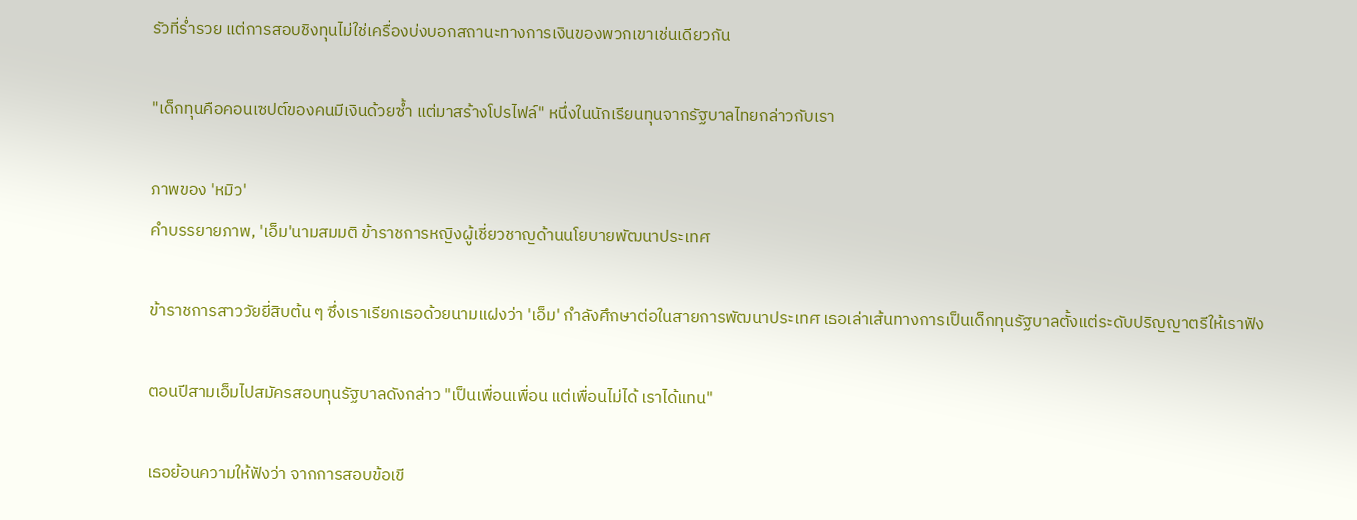รัวที่ร่ำรวย แต่การสอบชิงทุนไม่ใช่เครื่องบ่งบอกสถานะทางการเงินของพวกเขาเช่นเดียวกัน

"เด็กทุนคือคอนเซปต์ของคนมีเงินด้วยซ้ำ แต่มาสร้างโปรไฟล์" หนึ่งในนักเรียนทุนจากรัฐบาลไทยกล่าวกับเรา

ภาพของ 'หมิว'
คำบรรยายภาพ, 'เอ็ม'นามสมมติ ข้าราชการหญิงผู้เชี่ยวชาญด้านนโยบายพัฒนาประเทศ

ข้าราชการสาววัยยี่สิบต้น ๆ ซึ่งเราเรียกเธอด้วยนามแฝงว่า 'เอ็ม' กำลังศึกษาต่อในสายการพัฒนาประเทศ เธอเล่าเส้นทางการเป็นเด็กทุนรัฐบาลตั้งแต่ระดับปริญญาตรีให้เราฟัง

ตอนปีสามเอ็มไปสมัครสอบทุนรัฐบาลดังกล่าว "เป็นเพื่อนเพื่อน แต่เพื่อนไม่ได้ เราได้แทน"

เธอย้อนความให้ฟังว่า จากการสอบข้อเขี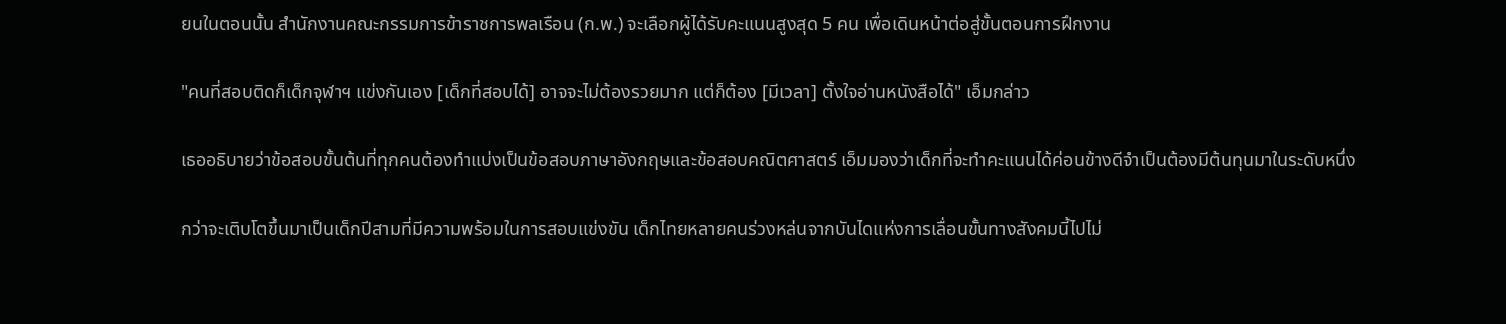ยนในตอนนั้น สำนักงานคณะกรรมการข้าราชการพลเรือน (ก.พ.) จะเลือกผู้ได้รับคะแนนสูงสุด 5 คน เพื่อเดินหน้าต่อสู่ขั้นตอนการฝึกงาน

"คนที่สอบติดก็เด็กจุฬาฯ แข่งกันเอง [เด็กที่สอบได้] อาจจะไม่ต้องรวยมาก แต่ก็ต้อง [มีเวลา] ตั้งใจอ่านหนังสือได้" เอ็มกล่าว

เธออธิบายว่าข้อสอบขั้นต้นที่ทุกคนต้องทำแบ่งเป็นข้อสอบภาษาอังกฤษและข้อสอบคณิตศาสตร์ เอ็มมองว่าเด็กที่จะทำคะแนนได้ค่อนข้างดีจำเป็นต้องมีต้นทุนมาในระดับหนึ่ง

กว่าจะเติบโตขึ้นมาเป็นเด็กปีสามที่มีความพร้อมในการสอบแข่งขัน เด็กไทยหลายคนร่วงหล่นจากบันไดแห่งการเลื่อนขั้นทางสังคมนี้ไปไม่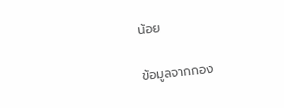น้อย

ข้อมูลจากกอง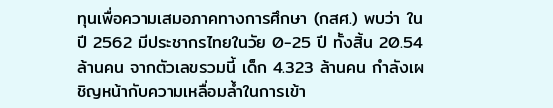ทุนเพื่อความเสมอภาคทางการศึกษา (กสศ.) พบว่า ในปี 2562 มีประชากรไทยในวัย 0-25 ปี ทั้งสิ้น 20.54 ล้านคน จากตัวเลขรวมนี้ เด็ก 4.323 ล้านคน กำลังเผชิญหน้ากับความเหลื่อมล้ำในการเข้า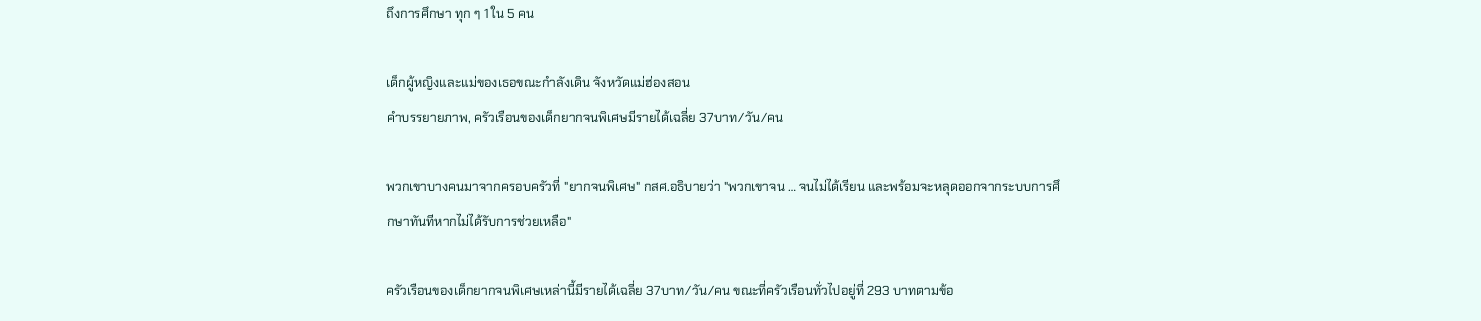ถึงการศึกษา ทุก ๆ 1 ใน 5 คน

เด็กผู้หญิงและแม่ของเธอขณะกำลังเดิน จังหวัดแม่ฮ่องสอน
คำบรรยายภาพ, ครัวเรือนของเด็กยากจนพิเศษมีรายได้เฉลี่ย 37บาท/วัน/คน

พวกเขาบางคนมาจากครอบครัวที่ "ยากจนพิเศษ" กสศ.อธิบายว่า "พวกเขาจน … จนไม่ได้เรียน และพร้อมจะหลุดออกจากระบบการศึกษาทันทีหากไม่ได้รับการช่วยเหลือ"

ครัวเรือนของเด็กยากจนพิเศษเหล่านี้มีรายได้เฉลี่ย 37บาท/วัน/คน ขณะที่ครัวเรือนทั่วไปอยู่ที่ 293 บาทตามข้อ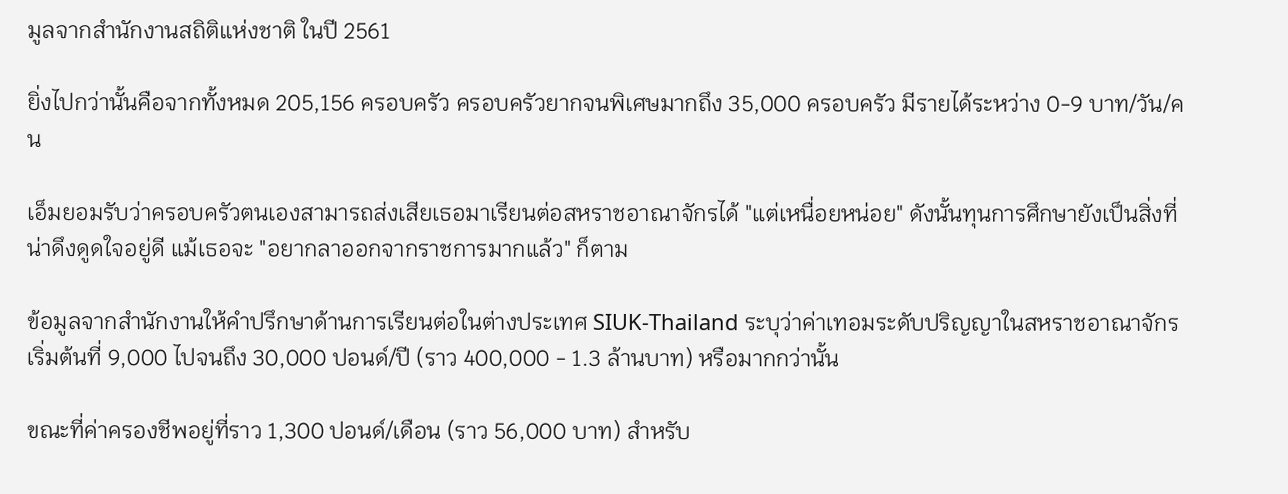มูลจากสำนักงานสถิติแห่งชาติ ในปี 2561

ยิ่งไปกว่านั้นคือจากทั้งหมด 205,156 ครอบครัว ครอบครัวยากจนพิเศษมากถึง 35,000 ครอบครัว มีรายได้ระหว่าง 0-9 บาท/วัน/คน

เอ็มยอมรับว่าครอบครัวตนเองสามารถส่งเสียเธอมาเรียนต่อสหราชอาณาจักรได้ "แต่เหนื่อยหน่อย" ดังนั้นทุนการศึกษายังเป็นสิ่งที่น่าดึงดูดใจอยู่ดี แม้เธอจะ "อยากลาออกจากราชการมากแล้ว" ก็ตาม

ข้อมูลจากสำนักงานให้คำปรึกษาด้านการเรียนต่อในต่างประเทศ SIUK-Thailand ระบุว่าค่าเทอมระดับปริญญาในสหราชอาณาจักรเริ่มต้นที่ 9,000 ไปจนถึง 30,000 ปอนด์/ปี (ราว 400,000 - 1.3 ล้านบาท) หรือมากกว่านั้น

ขณะที่ค่าครองชีพอยู่ที่ราว 1,300 ปอนด์/เดือน (ราว 56,000 บาท) สำหรับ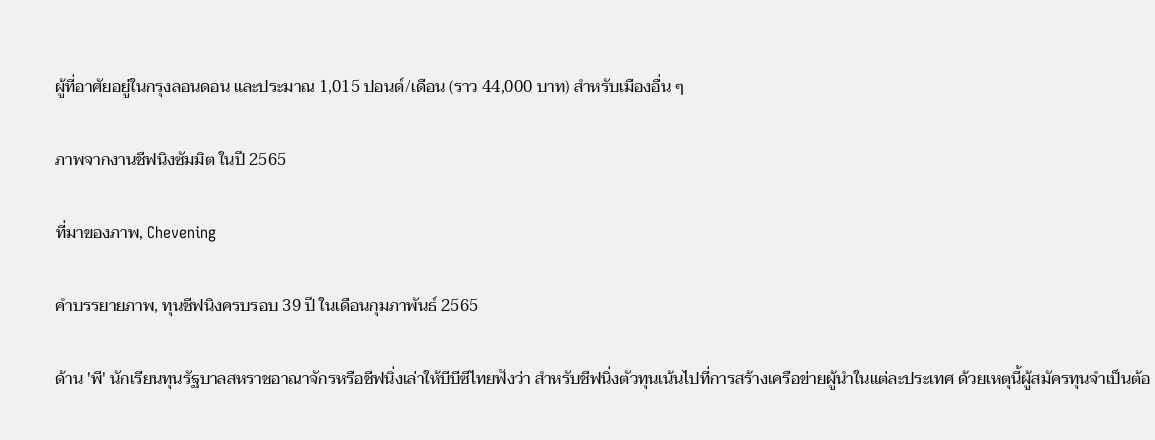ผู้ที่อาศัยอยู่ในกรุงลอนดอน และประมาณ 1,015 ปอนด์/เดือน (ราว 44,000 บาท) สำหรับเมืองอื่น ๆ

ภาพจากงานชีฟนิงซัมมิต ในปี 2565

ที่มาของภาพ, Chevening

คำบรรยายภาพ, ทุนชีฟนิงครบรอบ 39 ปี ในเดือนกุมภาพันธ์ 2565

ด้าน 'พี' นักเรียนทุนรัฐบาลสหราชอาณาจักรหรือชีฟนิ่งเล่าให้บีบีซีไทยฟังว่า สำหรับชีฟนิ่งตัวทุนเน้นไปที่การสร้างเครือข่ายผู้นำในแต่ละประเทศ ด้วยเหตุนี้ผู้สมัครทุนจำเป็นต้อ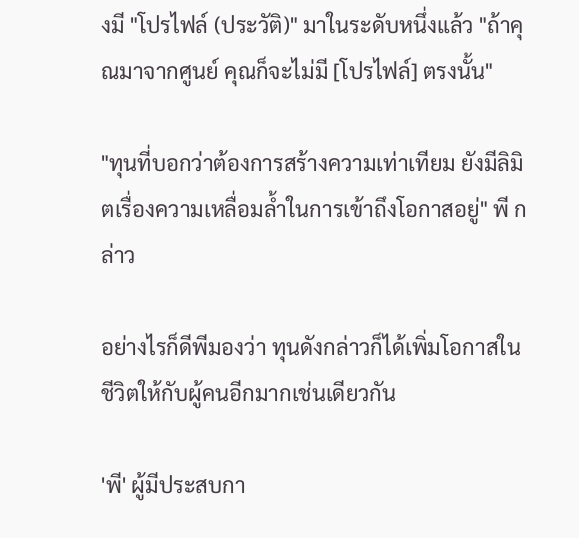งมี "โปรไฟล์ (ประวัติ)" มาในระดับหนึ่งแล้ว "ถ้าคุณมาจากศูนย์ คุณก็จะไม่มี [โปรไฟล์] ตรงนั้น"

"ทุนที่บอกว่าต้องการสร้างความเท่าเทียม ยังมีลิมิตเรื่องความเหลื่อมล้ำในการเข้าถึงโอกาสอยู่" พี กล่าว

อย่างไรก็ดีพีมองว่า ทุนดังกล่าวก็ได้เพิ่มโอกาสในชีวิตให้กับผู้คนอีกมากเช่นเดียวกัน

'พี' ผู้มีประสบกา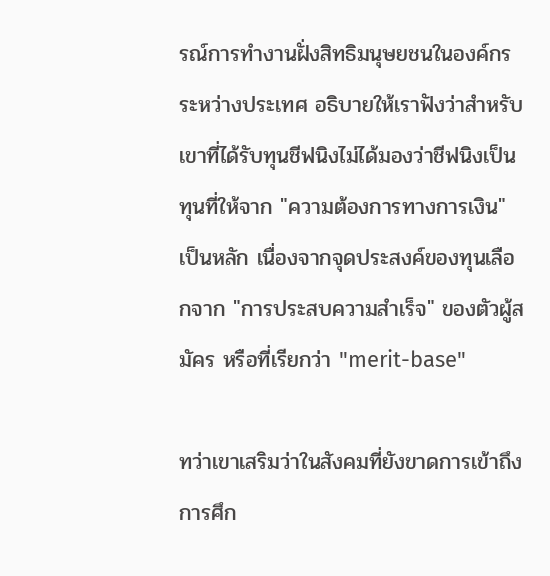รณ์การทำงานฝั่งสิทธิมนุษยชนในองค์กรระหว่างประเทศ อธิบายให้เราฟังว่าสำหรับเขาที่ได้รับทุนชีฟนิงไม่ได้มองว่าชีฟนิงเป็นทุนที่ให้จาก "ความต้องการทางการเงิน" เป็นหลัก เนื่องจากจุดประสงค์ของทุนเลือกจาก "การประสบความสำเร็จ" ของตัวผู้สมัคร หรือที่เรียกว่า "merit-base"

ทว่าเขาเสริมว่าในสังคมที่ยังขาดการเข้าถึงการศึก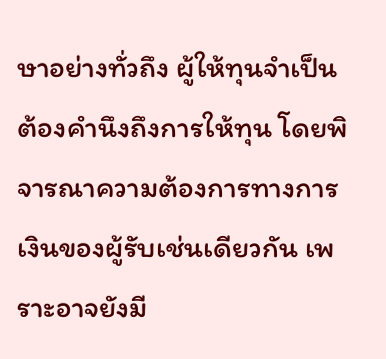ษาอย่างทั่วถึง ผู้ให้ทุนจำเป็นต้องคำนึงถึงการให้ทุน โดยพิจารณาความต้องการทางการเงินของผู้รับเช่นเดียวกัน เพราะอาจยังมี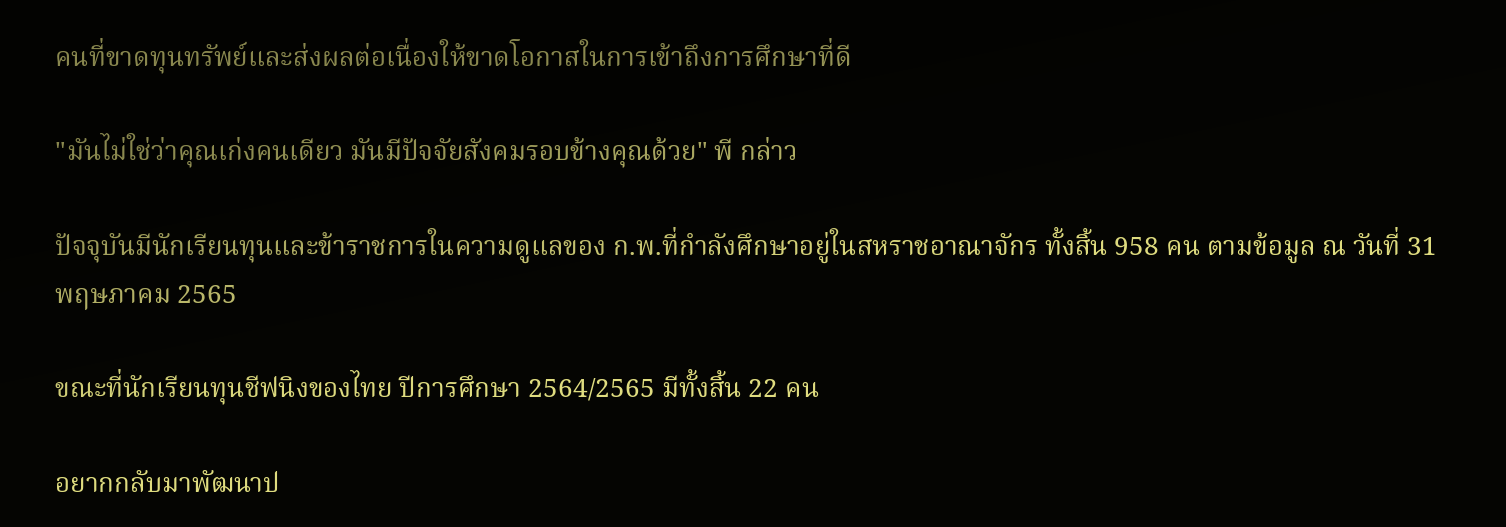คนที่ขาดทุนทรัพย์และส่งผลต่อเนื่องให้ขาดโอกาสในการเข้าถึงการศึกษาที่ดี

"มันไม่ใช่ว่าคุณเก่งคนเดียว มันมีปัจจัยสังคมรอบข้างคุณด้วย" พี กล่าว

ปัจจุบันมีนักเรียนทุนและข้าราชการในความดูแลของ ก.พ.ที่กำลังศึกษาอยู่ในสหราชอาณาจักร ทั้งสิ้น 958 คน ตามข้อมูล ณ วันที่ 31 พฤษภาคม 2565

ขณะที่นักเรียนทุนชีฟนิงของไทย ปีการศึกษา 2564/2565 มีทั้งสิ้น 22 คน

อยากกลับมาพัฒนาป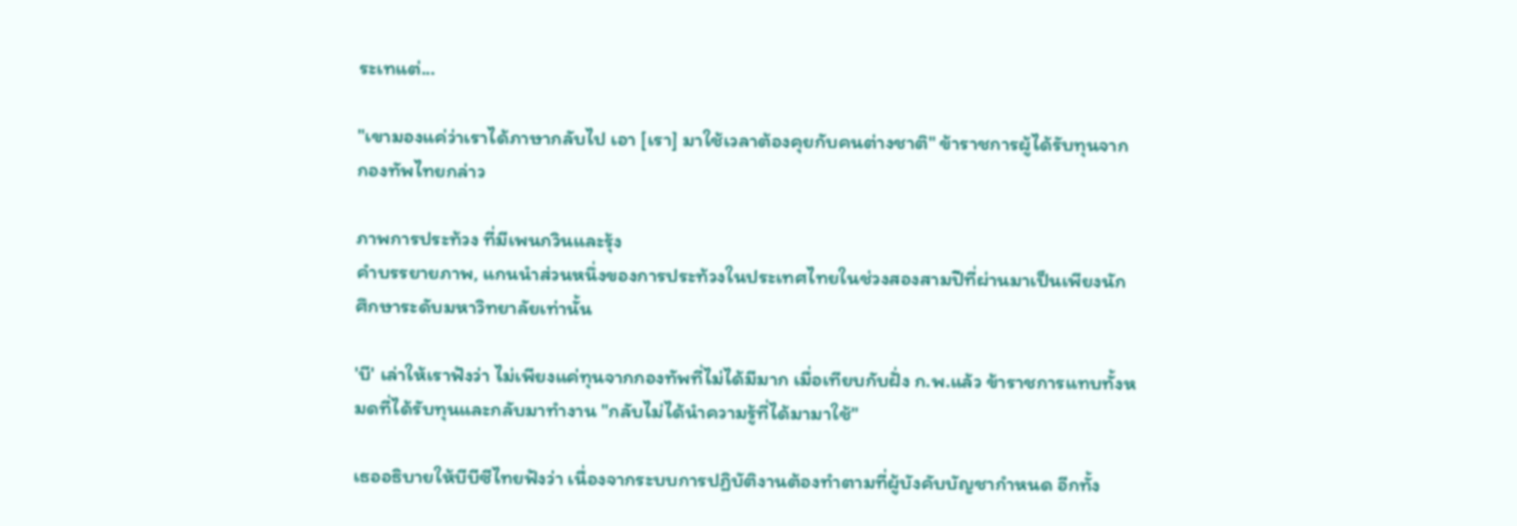ระเทแต่...

"เขามองแค่ว่าเราได้ภาษากลับไป เอา [เรา] มาใช้เวลาต้องคุยกับคนต่างชาติ" ข้าราชการผู้ได้รับทุนจากกองทัพไทยกล่าว

ภาพการประท้วง ที่มีเพนกวินและรุ้ง
คำบรรยายภาพ, แกนนำส่วนหนึ่งของการประท้วงในประเทศไทยในช่วงสองสามปีที่ผ่านมาเป็นเพียงนักศึกษาระดับมหาวิทยาลัยเท่านั้น

'บี' เล่าให้เราฟังว่า ไม่เพียงแค่ทุนจากกองทัพที่ไม่ได้มีมาก เมื่อเทียบกับฝั่ง ก.พ.แล้ว ข้าราชการแทบทั้งหมดที่ได้รับทุนและกลับมาทำงาน "กลับไม่ได้นำความรู้ที่ได้มามาใช้"

เธออธิบายให้บีบีซีไทยฟังว่า เนื่องจากระบบการปฏิบัติงานต้องทำตามที่ผู้บังคับบัญชากำหนด อีกทั้ง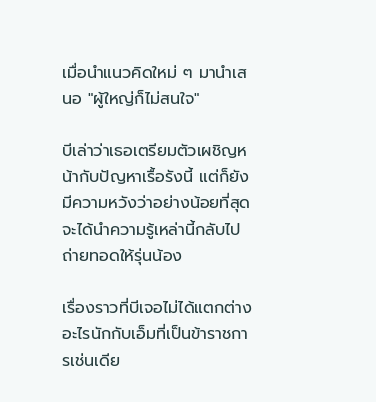เมื่อนำแนวคิดใหม่ ๆ มานำเสนอ "ผู้ใหญ่ก็ไม่สนใจ"

บีเล่าว่าเธอเตรียมตัวเผชิญหน้ากับปัญหาเรื้อรังนี้ แต่ก็ยังมีความหวังว่าอย่างน้อยที่สุดจะได้นำความรู้เหล่านี้กลับไปถ่ายทอดให้รุ่นน้อง

เรื่องราวที่บีเจอไม่ได้แตกต่างอะไรนักกับเอ็มที่เป็นข้าราชการเช่นเดีย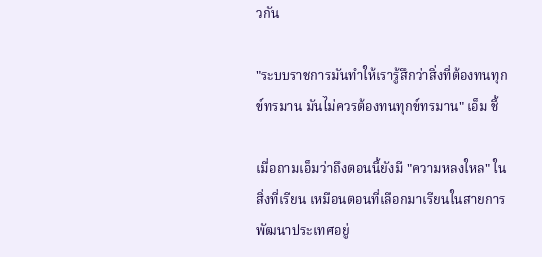วกัน

"ระบบราชการมันทำให้เรารู้สึกว่าสิ่งที่ต้องทนทุกข์ทรมาน มันไม่ควรต้องทนทุกข์ทรมาน" เอ็ม ชี้

เมื่อถามเอ็มว่าถึงตอนนี้ยังมี "ความหลงใหล" ในสิ่งที่เรียน เหมือนตอนที่เลือกมาเรียนในสายการพัฒนาประเทศอยู่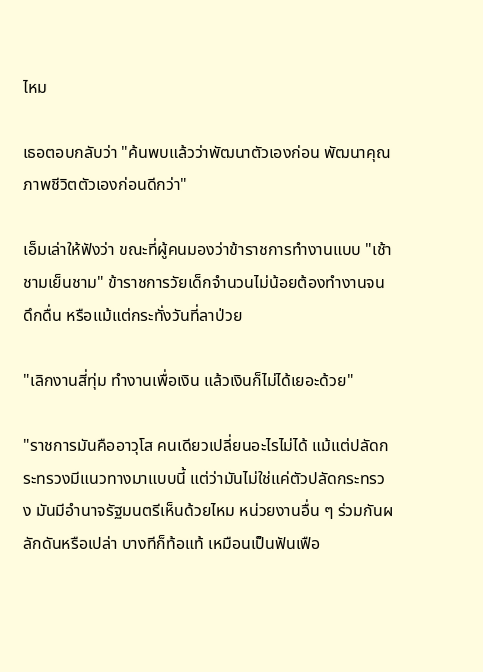ไหม

เธอตอบกลับว่า "ค้นพบแล้วว่าพัฒนาตัวเองก่อน พัฒนาคุณภาพชีวิตตัวเองก่อนดีกว่า"

เอ็มเล่าให้ฟังว่า ขณะที่ผู้คนมองว่าข้าราชการทำงานแบบ "เช้าชามเย็นชาม" ข้าราชการวัยเด็กจำนวนไม่น้อยต้องทำงานจนดึกดื่น หรือแม้แต่กระทั่งวันที่ลาป่วย

"เลิกงานสี่ทุ่ม ทำงานเพื่อเงิน แล้วเงินก็ไม่ได้เยอะด้วย"

"ราชการมันคืออาวุโส คนเดียวเปลี่ยนอะไรไม่ได้ แม้แต่ปลัดกระทรวงมีแนวทางมาแบบนี้ แต่ว่ามันไม่ใช่แค่ตัวปลัดกระทรวง มันมีอำนาจรัฐมนตรีเห็นด้วยไหม หน่วยงานอื่น ๆ ร่วมกันผลักดันหรือเปล่า บางทีก็ท้อแท้ เหมือนเป็นฟันเฟือ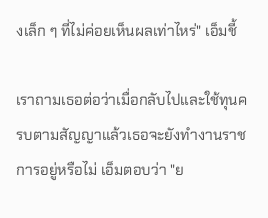งเล็ก ๆ ที่ไม่ค่อยเห็นผลเท่าไหร่" เอ็มชี้

เราถามเธอต่อว่าเมื่อกลับไปและใช้ทุนครบตามสัญญาแล้วเธอจะยังทำงานราชการอยู่หรือไม่ เอ็มตอบว่า "ย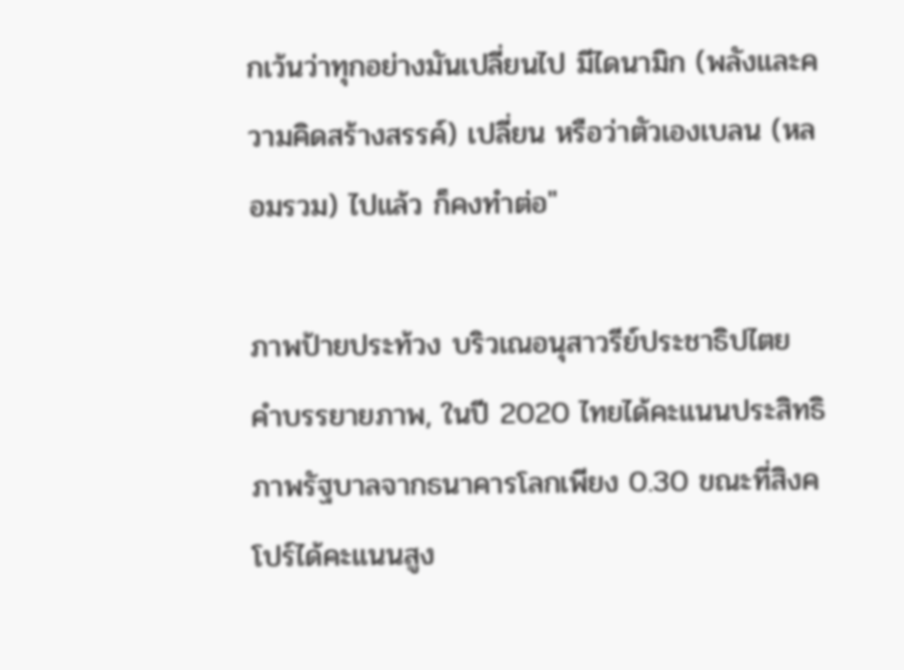กเว้นว่าทุกอย่างมันเปลี่ยนไป มีไดนามิก (พลังและความคิดสร้างสรรค์) เปลี่ยน หรือว่าตัวเองเบลน (หลอมรวม) ไปแล้ว ก็คงทำต่อ"

ภาพป้ายประท้วง บริวเณอนุสาวรีย์ประชาธิปไตย
คำบรรยายภาพ, ในปี 2020 ไทยได้คะแนนประสิทธิภาพรัฐบาลจากธนาคารโลกเพียง 0.30 ขณะที่สิงคโปร์ได้คะแนนสูง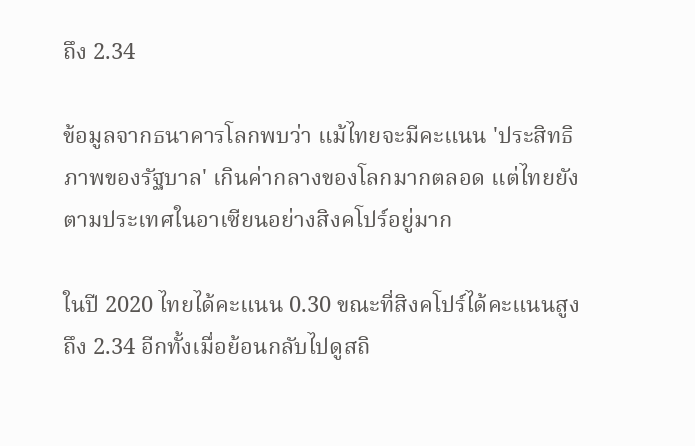ถึง 2.34

ข้อมูลจากธนาคารโลกพบว่า แม้ไทยจะมีคะแนน 'ประสิทธิภาพของรัฐบาล' เกินค่ากลางของโลกมากตลอด แต่ไทยยังตามประเทศในอาเซียนอย่างสิงคโปร์อยู่มาก

ในปี 2020 ไทยได้คะแนน 0.30 ขณะที่สิงคโปร์ได้คะแนนสูงถึง 2.34 อีกทั้งเมื่อย้อนกลับไปดูสถิ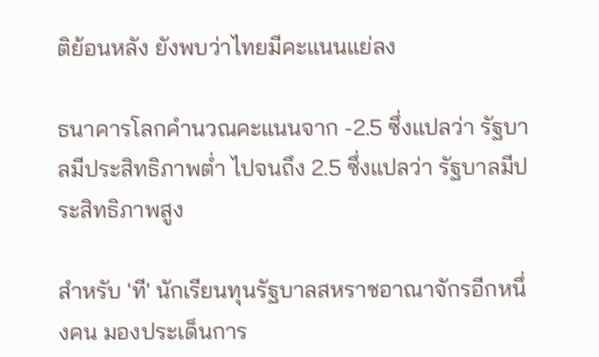ติย้อนหลัง ยังพบว่าไทยมีคะแนนแย่ลง

ธนาคารโลกคำนวณคะแนนจาก -2.5 ซึ่งแปลว่า รัฐบาลมีประสิทธิภาพต่ำ ไปจนถึง 2.5 ซึ่งแปลว่า รัฐบาลมีประสิทธิภาพสูง

สำหรับ 'ที' นักเรียนทุนรัฐบาลสหราชอาณาจักรอีกหนึ่งคน มองประเด็นการ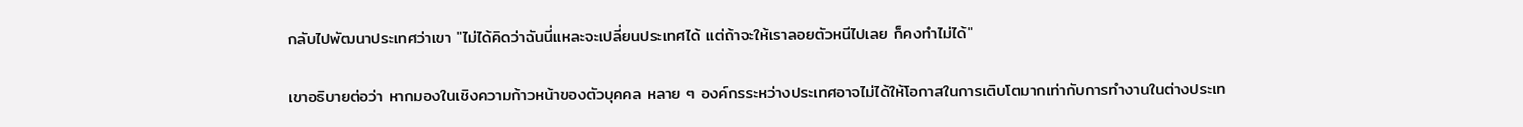กลับไปพัฒนาประเทศว่าเขา "ไม่ได้คิดว่าฉันนี่แหละจะเปลี่ยนประเทศได้ แต่ถ้าจะให้เราลอยตัวหนีไปเลย ก็คงทำไม่ได้"

เขาอธิบายต่อว่า หากมองในเชิงความก้าวหน้าของตัวบุคคล หลาย ๆ องค์กรระหว่างประเทศอาจไม่ได้ให้โอกาสในการเติบโตมากเท่ากับการทำงานในต่างประเท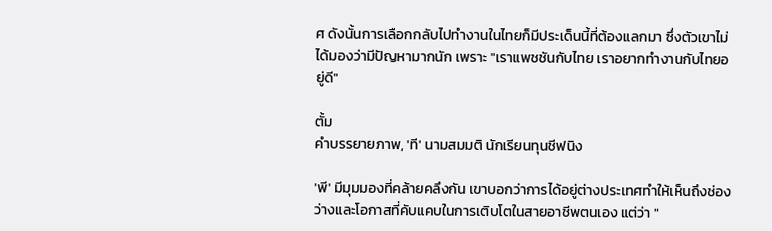ศ ดังนั้นการเลือกกลับไปทำงานในไทยก็มีประเด็นนี้ที่ต้องแลกมา ซึ่งตัวเขาไม่ได้มองว่ามีปัญหามากนัก เพราะ "เราแพชชันกับไทย เราอยากทำงานกับไทยอยู่ดี"

ตั้ม
คำบรรยายภาพ, 'ที' นามสมมติ นักเรียนทุนชีฟนิง

'พี' มีมุมมองที่คล้ายคลึงกัน เขาบอกว่าการได้อยู่ต่างประเทศทำให้เห็นถึงช่องว่างและโอกาสที่คับแคบในการเติบโตในสายอาชีพตนเอง แต่ว่า "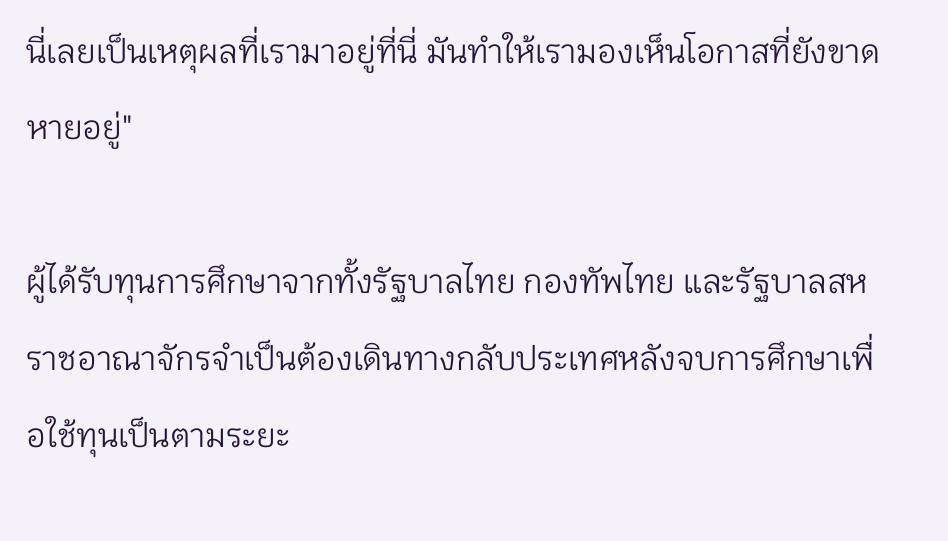นี่เลยเป็นเหตุผลที่เรามาอยู่ที่นี่ มันทำให้เรามองเห็นโอกาสที่ยังขาดหายอยู่"

ผู้ได้รับทุนการศึกษาจากทั้งรัฐบาลไทย กองทัพไทย และรัฐบาลสหราชอาณาจักรจำเป็นต้องเดินทางกลับประเทศหลังจบการศึกษาเพื่อใช้ทุนเป็นตามระยะ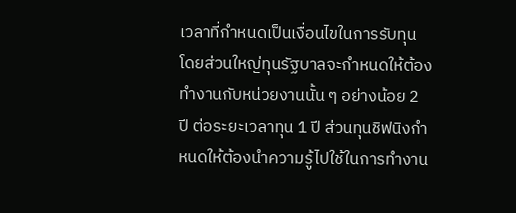เวลาที่กำหนดเป็นเงื่อนไขในการรับทุน โดยส่วนใหญ่ทุนรัฐบาลจะกำหนดให้ต้องทำงานกับหน่วยงานนั้น ๆ อย่างน้อย 2 ปี ต่อระยะเวลาทุน 1 ปี ส่วนทุนชิฟนิงกำหนดให้ต้องนำความรู้ไปใช้ในการทำงาน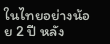ในไทยอย่างน้อย 2 ปี หลัง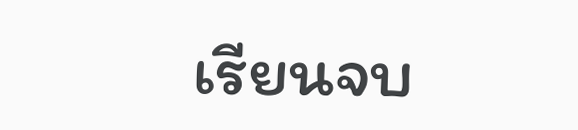เรียนจบ